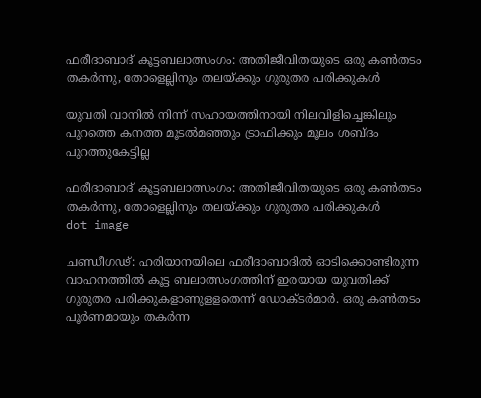ഫരീദാബാദ് കൂട്ടബലാത്സംഗം: അതിജീവിതയുടെ ഒരു കണ്‍തടം തകര്‍ന്നു, തോളെല്ലിനും തലയ്ക്കും ഗുരുതര പരിക്കുകള്‍

യുവതി വാനില്‍ നിന്ന് സഹായത്തിനായി നിലവിളിച്ചെങ്കിലും പുറത്തെ കനത്ത മൂടല്‍മഞ്ഞും ട്രാഫിക്കും മൂലം ശബ്ദം പുറത്തുകേട്ടില്ല

ഫരീദാബാദ് കൂട്ടബലാത്സംഗം: അതിജീവിതയുടെ ഒരു കണ്‍തടം തകര്‍ന്നു, തോളെല്ലിനും തലയ്ക്കും ഗുരുതര പരിക്കുകള്‍
dot image

ചണ്ഡീഗഢ്: ഹരിയാനയിലെ ഫരീദാബാദില്‍ ഓടിക്കൊണ്ടിരുന്ന വാഹനത്തില്‍ കൂട്ട ബലാത്സംഗത്തിന് ഇരയായ യുവതിക്ക് ഗുരുതര പരിക്കുകളാണുളളതെന്ന് ഡോക്ടര്‍മാര്‍. ഒരു കണ്‍തടം പൂര്‍ണമായും തകര്‍ന്ന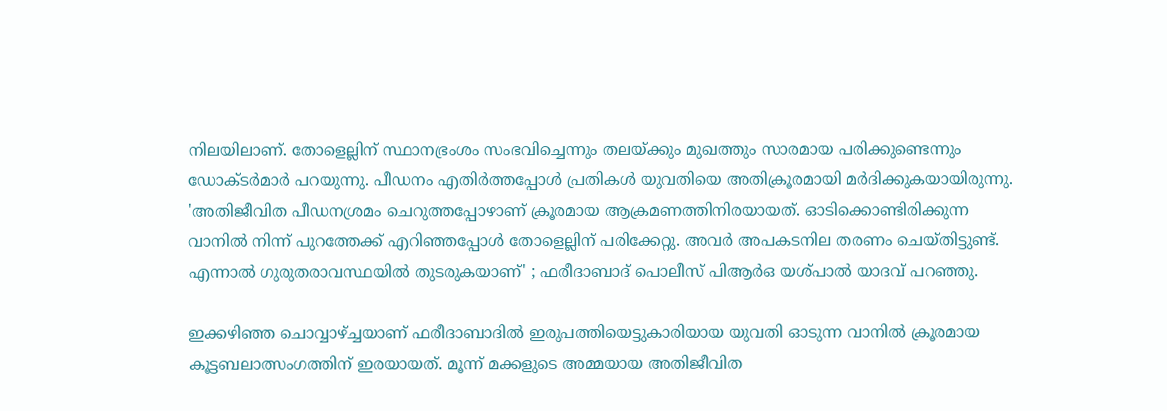നിലയിലാണ്. തോളെല്ലിന് സ്ഥാനഭ്രംശം സംഭവിച്ചെന്നും തലയ്ക്കും മുഖത്തും സാരമായ പരിക്കുണ്ടെന്നും ഡോക്ടര്‍മാര്‍ പറയുന്നു. പീഡനം എതിര്‍ത്തപ്പോള്‍ പ്രതികള്‍ യുവതിയെ അതിക്രൂരമായി മര്‍ദിക്കുകയായിരുന്നു. 'അതിജീവിത പീഡനശ്രമം ചെറുത്തപ്പോഴാണ് ക്രൂരമായ ആക്രമണത്തിനിരയായത്. ഓടിക്കൊണ്ടിരിക്കുന്ന വാനില്‍ നിന്ന് പുറത്തേക്ക് എറിഞ്ഞപ്പോള്‍ തോളെല്ലിന് പരിക്കേറ്റു. അവര്‍ അപകടനില തരണം ചെയ്തിട്ടുണ്ട്. എന്നാല്‍ ഗുരുതരാവസ്ഥയില്‍ തുടരുകയാണ്' ; ഫരീദാബാദ് പൊലീസ് പിആര്‍ഒ യശ്പാല്‍ യാദവ് പറഞ്ഞു.

ഇക്കഴിഞ്ഞ ചൊവ്വാഴ്ച്ചയാണ് ഫരീദാബാദില്‍ ഇരുപത്തിയെട്ടുകാരിയായ യുവതി ഓടുന്ന വാനില്‍ ക്രൂരമായ കൂട്ടബലാത്സംഗത്തിന് ഇരയായത്. മൂന്ന് മക്കളുടെ അമ്മയായ അതിജീവിത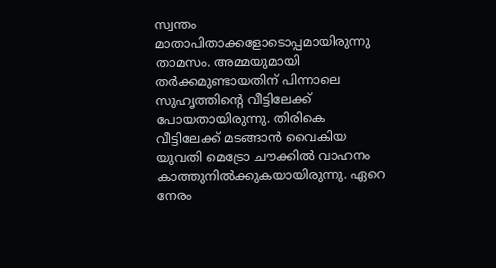സ്വന്തം മാതാപിതാക്കളോടൊപ്പമായിരുന്നു താമസം. അമ്മയുമായി തര്‍ക്കമുണ്ടായതിന് പിന്നാലെ സുഹൃത്തിന്റെ വീട്ടിലേക്ക് പോയതായിരുന്നു. തിരികെ വീട്ടിലേക്ക് മടങ്ങാന്‍ വൈകിയ യുവതി മെട്രോ ചൗക്കില്‍ വാഹനം കാത്തുനില്‍ക്കുകയായിരുന്നു. ഏറെ നേരം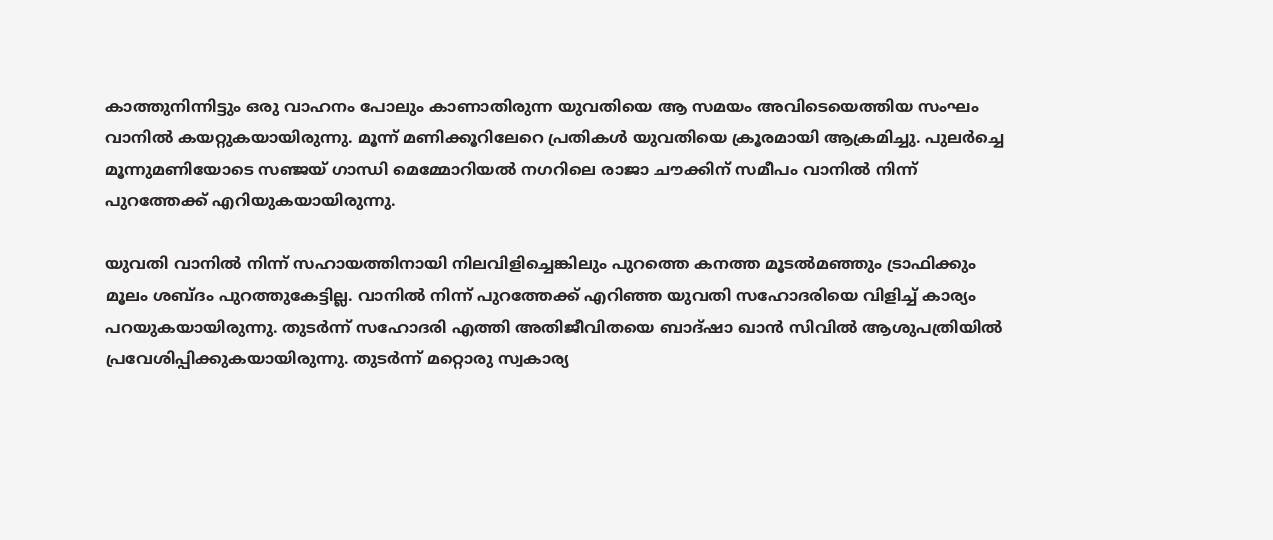കാത്തുനിന്നിട്ടും ഒരു വാഹനം പോലും കാണാതിരുന്ന യുവതിയെ ആ സമയം അവിടെയെത്തിയ സംഘം വാനില്‍ കയറ്റുകയായിരുന്നു. മൂന്ന് മണിക്കൂറിലേറെ പ്രതികള്‍ യുവതിയെ ക്രൂരമായി ആക്രമിച്ചു. പുലര്‍ച്ചെ മൂന്നുമണിയോടെ സഞ്ജയ് ഗാന്ധി മെമ്മോറിയല്‍ നഗറിലെ രാജാ ചൗക്കിന് സമീപം വാനില്‍ നിന്ന് പുറത്തേക്ക് എറിയുകയായിരുന്നു.

യുവതി വാനില്‍ നിന്ന് സഹായത്തിനായി നിലവിളിച്ചെങ്കിലും പുറത്തെ കനത്ത മൂടല്‍മഞ്ഞും ട്രാഫിക്കും മൂലം ശബ്ദം പുറത്തുകേട്ടില്ല. വാനില്‍ നിന്ന് പുറത്തേക്ക് എറിഞ്ഞ യുവതി സഹോദരിയെ വിളിച്ച് കാര്യം പറയുകയായിരുന്നു. തുടര്‍ന്ന് സഹോദരി എത്തി അതിജീവിതയെ ബാദ്ഷാ ഖാന്‍ സിവില്‍ ആശുപത്രിയില്‍ പ്രവേശിപ്പിക്കുകയായിരുന്നു. തുടര്‍ന്ന് മറ്റൊരു സ്വകാര്യ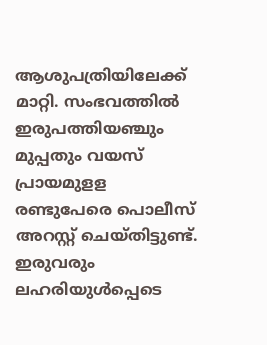ആശുപത്രിയിലേക്ക് മാറ്റി. സംഭവത്തില്‍ ഇരുപത്തിയഞ്ചും മുപ്പതും വയസ് പ്രായമുളള രണ്ടുപേരെ പൊലീസ് അറസ്റ്റ് ചെയ്തിട്ടുണ്ട്. ഇരുവരും ലഹരിയുള്‍പ്പെടെ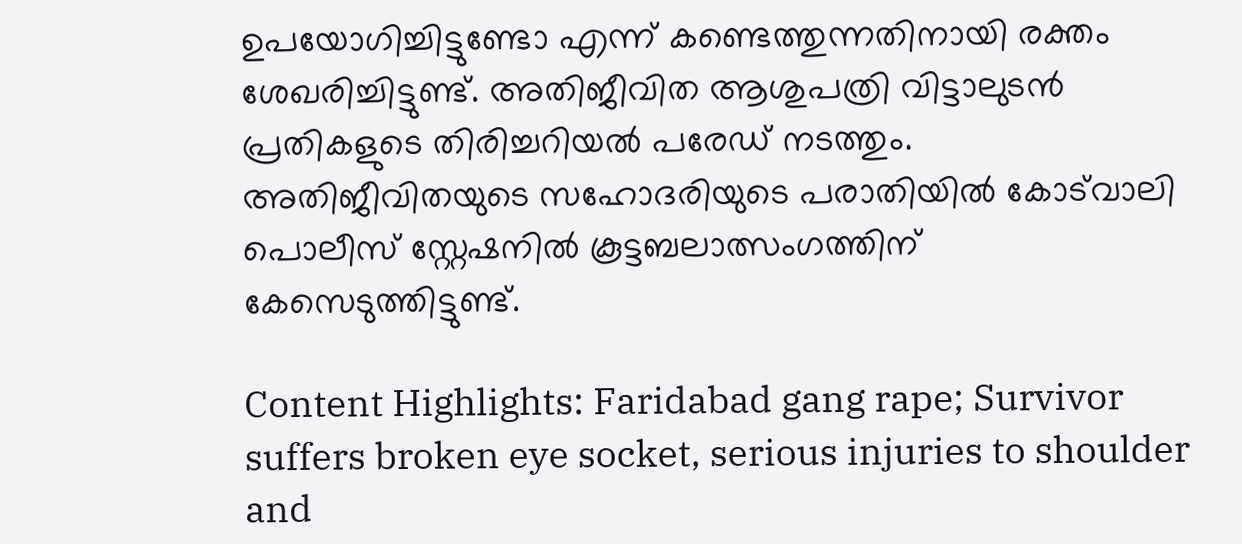ഉപയോഗിച്ചിട്ടുണ്ടോ എന്ന് കണ്ടെത്തുന്നതിനായി രക്തം ശേഖരിച്ചിട്ടുണ്ട്. അതിജീവിത ആശുപത്രി വിട്ടാലുടന്‍ പ്രതികളുടെ തിരിച്ചറിയല്‍ പരേഡ് നടത്തും. അതിജീവിതയുടെ സഹോദരിയുടെ പരാതിയില്‍ കോട്‌വാലി പൊലീസ് സ്റ്റേഷനില്‍ കൂട്ടബലാത്സംഗത്തിന് കേസെടുത്തിട്ടുണ്ട്.

Content Highlights: Faridabad gang rape; Survivor suffers broken eye socket, serious injuries to shoulder and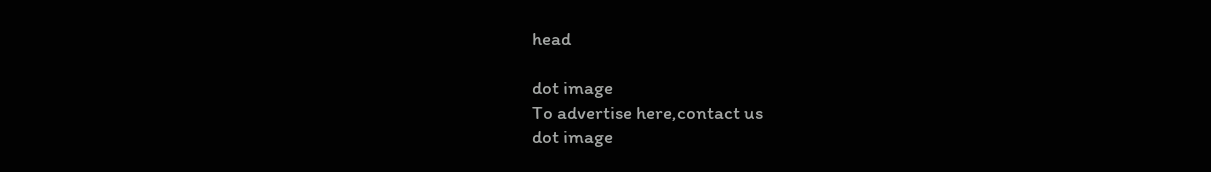head

dot image
To advertise here,contact us
dot image